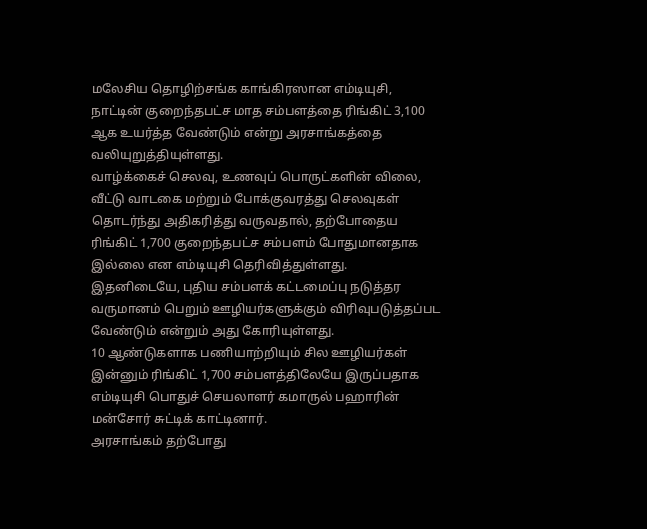மலேசிய தொழிற்சங்க காங்கிரஸான எம்டியுசி, நாட்டின் குறைந்தபட்ச மாத சம்பளத்தை ரிங்கிட் 3,100 ஆக உயர்த்த வேண்டும் என்று அரசாங்கத்தை வலியுறுத்தியுள்ளது.
வாழ்க்கைச் செலவு, உணவுப் பொருட்களின் விலை, வீட்டு வாடகை மற்றும் போக்குவரத்து செலவுகள் தொடர்ந்து அதிகரித்து வருவதால், தற்போதைய ரிங்கிட் 1,700 குறைந்தபட்ச சம்பளம் போதுமானதாக இல்லை என எம்டியுசி தெரிவித்துள்ளது.
இதனிடையே, புதிய சம்பளக் கட்டமைப்பு நடுத்தர வருமானம் பெறும் ஊழியர்களுக்கும் விரிவுபடுத்தப்பட வேண்டும் என்றும் அது கோரியுள்ளது.
10 ஆண்டுகளாக பணியாற்றியும் சில ஊழியர்கள் இன்னும் ரிங்கிட் 1,700 சம்பளத்திலேயே இருப்பதாக எம்டியுசி பொதுச் செயலாளர் கமாருல் பஹாரின் மன்சோர் சுட்டிக் காட்டினார்.
அரசாங்கம் தற்போது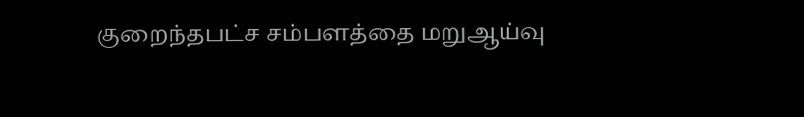குறைந்தபட்ச சம்பளத்தை மறுஆய்வு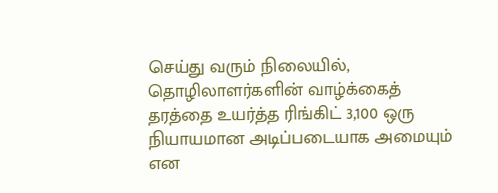செய்து வரும் நிலையில், தொழிலாளர்களின் வாழ்க்கைத் தரத்தை உயர்த்த ரிங்கிட் 3,100 ஒரு நியாயமான அடிப்படையாக அமையும் என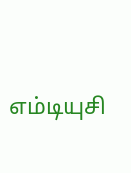எம்டியுசி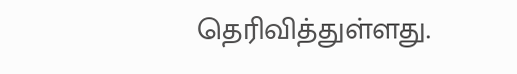தெரிவித்துள்ளது.